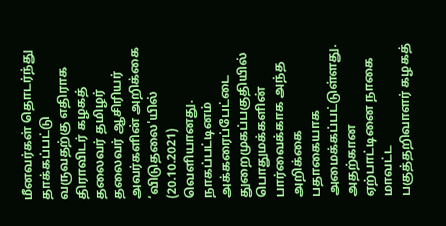மீனவர்கள் தொடர்ந்து தாக்கப்பட்டு வருவதற்கு எதிராக திராவிடர் கழகத் தலைவர் தமிழர் தலைவர் ஆசிரியர் அவர்களின் அறிக்கை ‘விடுதலை'யில் (20.10.2021) வெளியானது. நாகப்பட்டினம் அக்கரைப்பேட்டை துறைமுகப்பகுதியில் பொதுமக்களின் பார்வைக்காக அந்த அறிக்கை பதாகையாக அமைக்கப்பட்டுள்ளது. அதற்கான ஏற்பாட்டினை நாகை மாவட்ட பகுத்தறிவாளர் கழகத்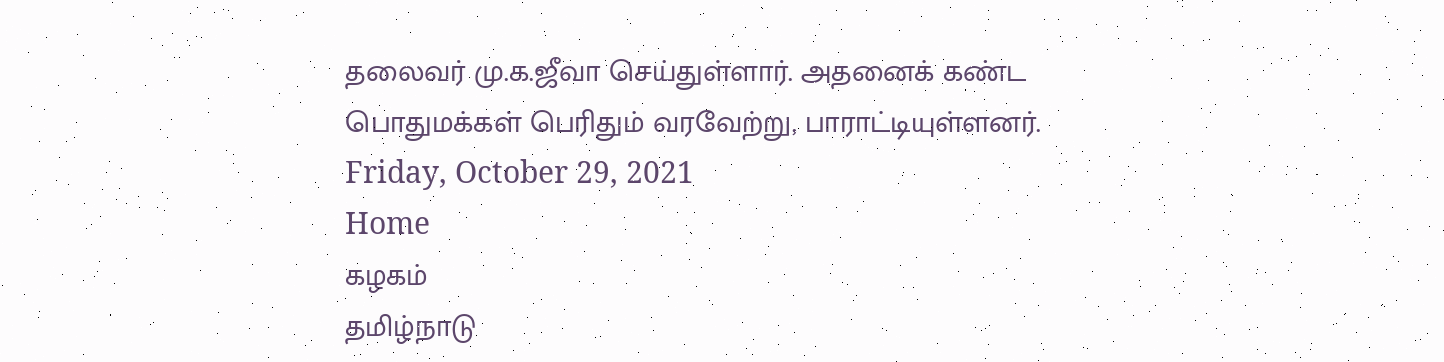தலைவர் மு.க.ஜீவா செய்துள்ளார். அதனைக் கண்ட பொதுமக்கள் பெரிதும் வரவேற்று, பாராட்டியுள்ளனர்.
Friday, October 29, 2021
Home
கழகம்
தமிழ்நாடு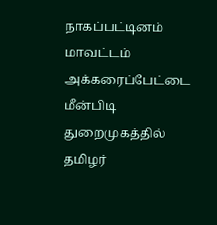நாகப்பட்டினம் மாவட்டம் அக்கரைப்பேட்டை மீன்பிடி துறைமுகத்தில் தமிழர்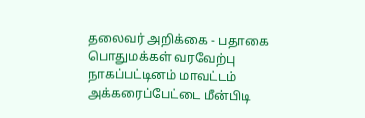தலைவர் அறிக்கை - பதாகை பொதுமக்கள் வரவேற்பு
நாகப்பட்டினம் மாவட்டம் அக்கரைப்பேட்டை மீன்பிடி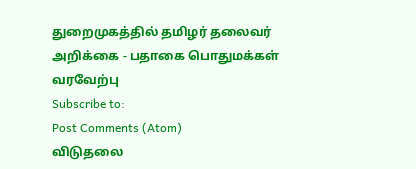துறைமுகத்தில் தமிழர் தலைவர் அறிக்கை - பதாகை பொதுமக்கள் வரவேற்பு
Subscribe to:
Post Comments (Atom)
விடுதலை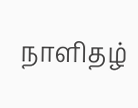நாளிதழ்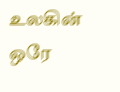உலகின் ஒரே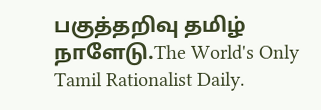பகுத்தறிவு தமிழ் நாளேடு.The World's Only Tamil Rationalist Daily.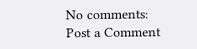No comments:
Post a Comment